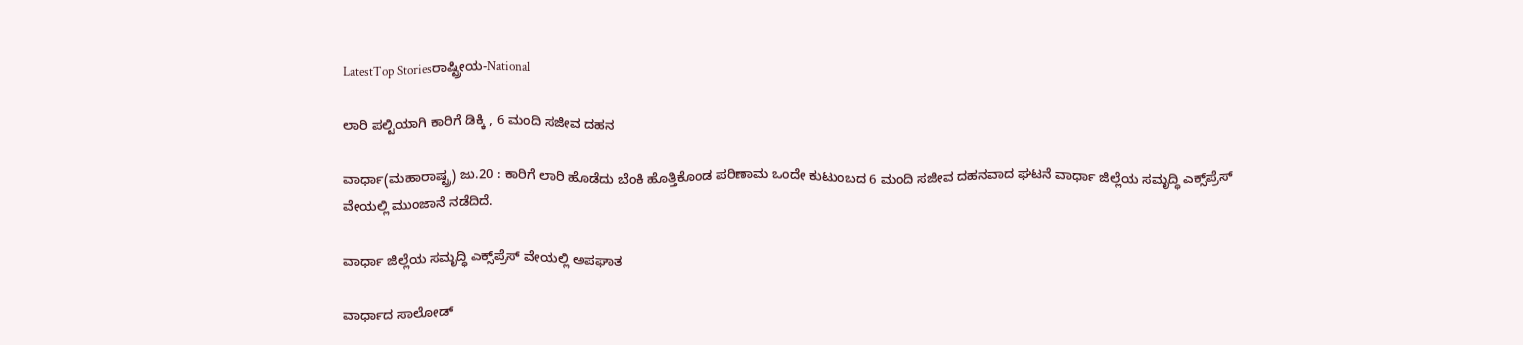LatestTop Storiesರಾಷ್ಟ್ರೀಯ-National

ಲಾರಿ ಪಲ್ಟಿಯಾಗಿ ಕಾರಿಗೆ ಡಿಕ್ಕಿ , 6 ಮಂದಿ ಸಜೀವ ದಹನ

ವಾರ್ಧಾ(ಮಹಾರಾಷ್ಟ್ರ) ಜು.20 : ಕಾರಿಗೆ ಲಾರಿ ಹೊಡೆದು ಬೆಂಕಿ ಹೊತ್ತಿಕೊಂಡ ಪರಿಣಾಮ ಒಂದೇ ಕುಟುಂಬದ 6 ಮಂದಿ ಸಜೀವ ದಹನವಾದ ಘಟನೆ ವಾರ್ಧಾ ಜಿಲ್ಲೆಯ ಸಮೃದ್ಧಿ ಎಕ್ಸ್‌ಪ್ರೆಸ್ ವೇಯಲ್ಲಿ ಮುಂಜಾನೆ ನಡೆದಿದೆ.

ವಾರ್ಧಾ ಜಿಲ್ಲೆಯ ಸಮೃದ್ಧಿ ಎಕ್ಸ್‌ಪ್ರೆಸ್ ವೇಯಲ್ಲಿ ಅಪಘಾತ

ವಾರ್ಧಾದ ಸಾಲೋಡ್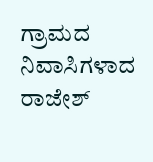ಗ್ರಾಮದ ನಿವಾಸಿಗಳಾದ ರಾಜೇಶ್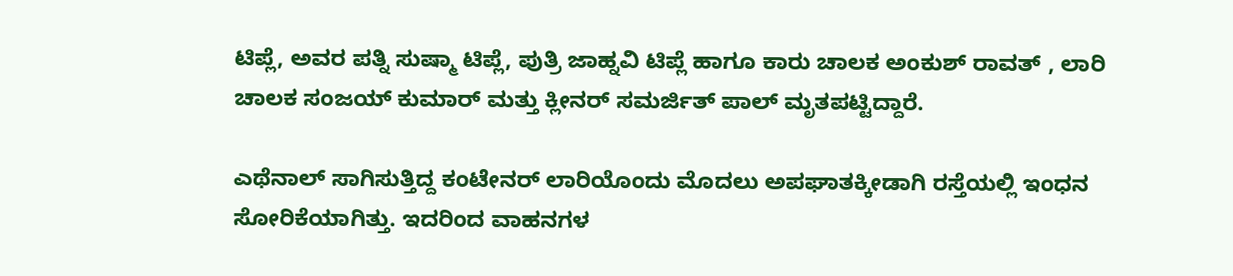ಟಿಪ್ಲೆ, ಅವರ ಪತ್ನಿ ಸುಷ್ಮಾ ಟಿಪ್ಲೆ, ಪುತ್ರಿ ಜಾಹ್ನವಿ ಟಿಪ್ಲೆ ಹಾಗೂ ಕಾರು ಚಾಲಕ ಅಂಕುಶ್ ರಾವತ್ , ಲಾರಿ ಚಾಲಕ ಸಂಜಯ್ ಕುಮಾರ್ ಮತ್ತು ಕ್ಲೀನರ್ ಸಮರ್ಜಿತ್ ಪಾಲ್ ಮೃತಪಟ್ಟಿದ್ದಾರೆ.

ಎಥೆನಾಲ್ ಸಾಗಿಸುತ್ತಿದ್ದ ಕಂಟೇನರ್ ಲಾರಿಯೊಂದು ಮೊದಲು ಅಪಘಾತಕ್ಕೀಡಾಗಿ ರಸ್ತೆಯಲ್ಲಿ ಇಂಧನ ಸೋರಿಕೆಯಾಗಿತ್ತು. ಇದರಿಂದ ವಾಹನಗಳ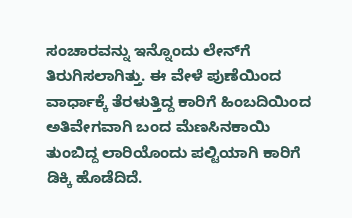ಸಂಚಾರವನ್ನು ಇನ್ನೊಂದು ಲೇನ್‌ಗೆ ತಿರುಗಿಸಲಾಗಿತ್ತು. ಈ ವೇಳೆ ಪುಣೆಯಿಂದ ವಾರ್ಧಾಕ್ಕೆ ತೆರಳುತ್ತಿದ್ದ ಕಾರಿಗೆ ಹಿಂಬದಿಯಿಂದ ಅತಿವೇಗವಾಗಿ ಬಂದ ಮೆಣಸಿನಕಾಯಿ ತುಂಬಿದ್ದ ಲಾರಿಯೊಂದು ಪಲ್ಟಿಯಾಗಿ ಕಾರಿಗೆ ಡಿಕ್ಕಿ ಹೊಡೆದಿದೆ.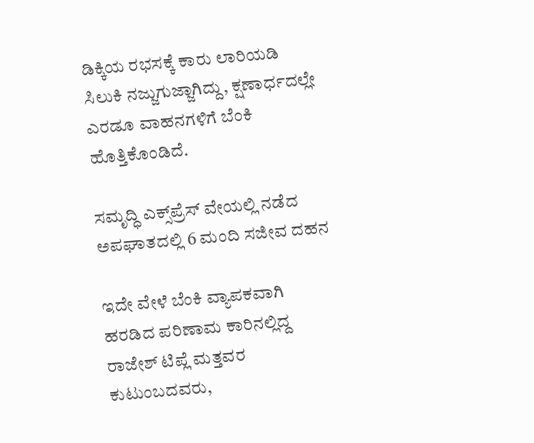ಡಿಕ್ಕಿಯ ರಭಸಕ್ಕೆ ಕಾರು ಲಾರಿಯಡಿ ಸಿಲುಕಿ ನಜ್ಜುಗುಜ್ಜಾಗಿದ್ದು, ಕ್ಷಣಾರ್ಧದಲ್ಲೇ ಎರಡೂ ವಾಹನಗಳಿಗೆ ಬೆಂಕಿ ಹೊತ್ತಿಕೊಂಡಿದೆ.

ಸಮೃದ್ಧಿ ಎಕ್ಸ್‌ಪ್ರೆಸ್ ವೇಯಲ್ಲಿ ನಡೆದ ಅಪಘಾತದಲ್ಲಿ 6 ಮಂದಿ ಸಜೀವ ದಹನ

ಇದೇ ವೇಳೆ ಬೆಂಕಿ ವ್ಯಾಪಕವಾಗಿ ಹರಡಿದ ಪರಿಣಾಮ ಕಾರಿನಲ್ಲಿದ್ದ ರಾಜೇಶ್ ಟಿಪ್ಲೆ ಮತ್ತವರ ಕುಟುಂಬದವರು,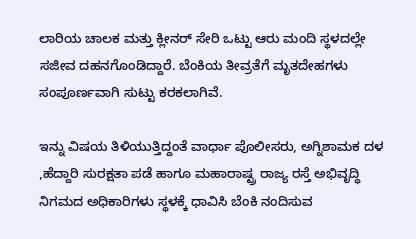ಲಾರಿಯ ಚಾಲಕ ಮತ್ತು ಕ್ಲೀನರ್ ಸೇರಿ ಒಟ್ಟು ಆರು ಮಂದಿ ಸ್ಥಳದಲ್ಲೇ ಸಜೀವ ದಹನಗೊಂಡಿದ್ದಾರೆ. ಬೆಂಕಿಯ ತೀವ್ರತೆಗೆ ಮೃತದೇಹಗಳು ಸಂಪೂರ್ಣವಾಗಿ ಸುಟ್ಟು ಕರಕಲಾಗಿವೆ.

ಇನ್ನು ವಿಷಯ ತಿಳಿಯುತ್ತಿದ್ದಂತೆ ವಾರ್ಧಾ ಪೊಲೀಸರು, ಅಗ್ನಿಶಾಮಕ ದಳ ,ಹೆದ್ದಾರಿ ಸುರಕ್ಷತಾ ಪಡೆ ಹಾಗೂ ಮಹಾರಾಷ್ಟ್ರ ರಾಜ್ಯ ರಸ್ತೆ ಅಭಿವೃದ್ಧಿ ನಿಗಮದ ಅಧಿಕಾರಿಗಳು ಸ್ಥಳಕ್ಕೆ ಧಾವಿಸಿ ಬೆಂಕಿ ನಂದಿಸುವ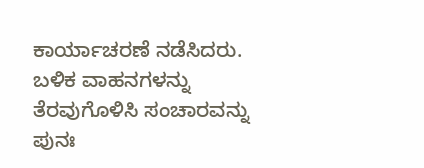ಕಾರ್ಯಾಚರಣೆ ನಡೆಸಿದರು. ಬಳಿಕ ವಾಹನಗಳನ್ನು ತೆರವುಗೊಳಿಸಿ ಸಂಚಾರವನ್ನು ಪುನಃ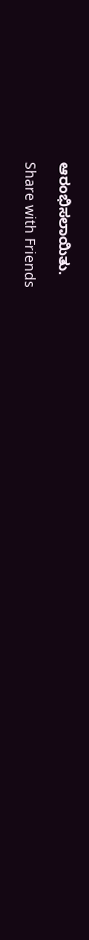ಆರಂಭಿಸಲಾಯಿತು.

Share with Friends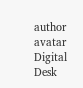author avatar
Digital Desk